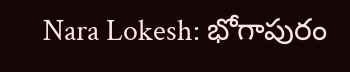Nara Lokesh: భోగాపురం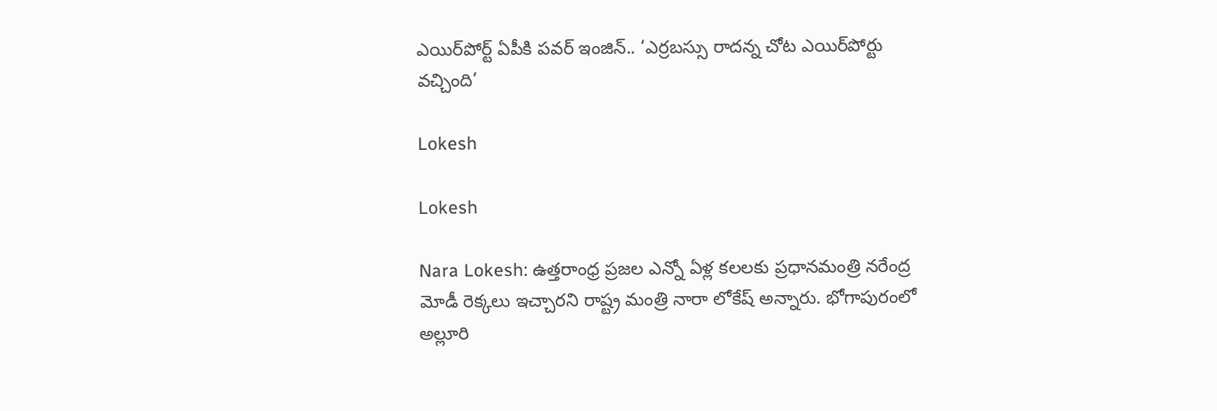ఎయిర్‌పోర్ట్ ఏపీకి పవర్ ఇంజిన్.. ‘ఎర్రబస్సు రాదన్న చోట ఎయిర్‌పోర్టు వచ్చింది’

Lokesh

Lokesh

Nara Lokesh: ఉత్తరాంధ్ర ప్రజల ఎన్నో ఏళ్ల కలలకు ప్రధానమంత్రి నరేంద్ర మోడీ రెక్కలు ఇచ్చారని రాష్ట్ర మంత్రి నారా లోకేష్‌ అన్నారు. భోగాపురంలో అల్లూరి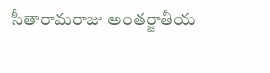సీతారామరాజు అంతర్జాతీయ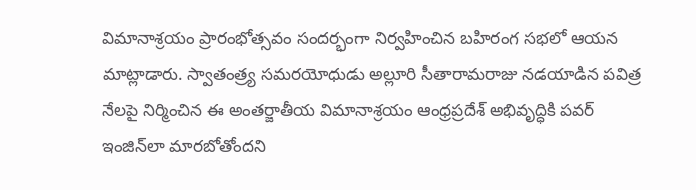విమానాశ్రయం ప్రారంభోత్సవం సందర్భంగా నిర్వహించిన బహిరంగ సభలో ఆయన మాట్లాడారు. స్వాతంత్ర్య సమరయోధుడు అల్లూరి సీతారామరాజు నడయాడిన పవిత్ర నేలపై నిర్మించిన ఈ అంతర్జాతీయ విమానాశ్రయం ఆంధ్రప్రదేశ్ అభివృద్ధికి పవర్ ఇంజిన్‌లా మారబోతోందని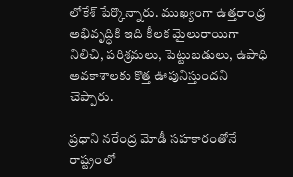లోకేశ్ పేర్కొన్నారు. ముఖ్యంగా ఉత్తరాంధ్ర అభివృద్ధికి ఇది కీలక మైలురాయిగా నిలిచి, పరిశ్రమలు, పెట్టుబడులు, ఉపాధి అవకాశాలకు కొత్త ఊపునిస్తుందని చెప్పారు.

ప్రధాని నరేంద్ర మోడీ సహకారంతోనే రాష్ట్రంలో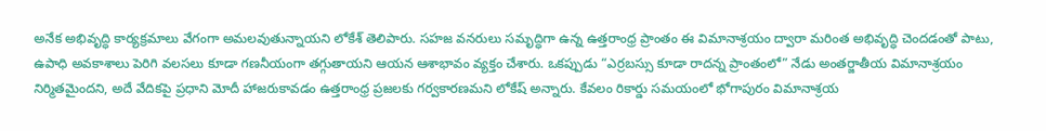అనేక అభివృద్ధి కార్యక్రమాలు వేగంగా అమలవుతున్నాయని లోకేశ్ తెలిపారు. సహజ వనరులు సమృద్ధిగా ఉన్న ఉత్తరాంధ్ర ప్రాంతం ఈ విమానాశ్రయం ద్వారా మరింత అభివృద్ధి చెందడంతో పాటు, ఉపాధి అవకాశాలు పెరిగి వలసలు కూడా గణనీయంగా తగ్గుతాయని ఆయన ఆశాభావం వ్యక్తం చేశారు. ఒకప్పుడు “ఎర్రబస్సు కూడా రాదన్న ప్రాంతంలో” నేడు అంతర్జాతీయ విమానాశ్రయం నిర్మితమైందని, అదే వేదికపై ప్రధాని మోదీ హాజరుకావడం ఉత్తరాంధ్ర ప్రజలకు గర్వకారణమని లోకేష్‌ అన్నారు. కేవలం రికార్డు సమయంలో భోగాపురం విమానాశ్రయ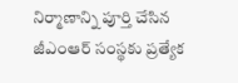నిర్మాణాన్ని పూర్తి చేసిన జీఎంఆర్ సంస్థకు ప్రత్యేక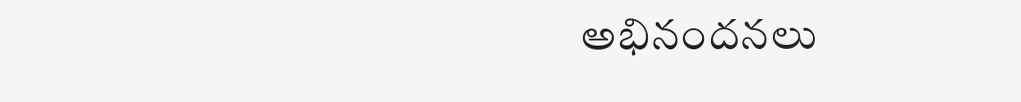అభినందనలు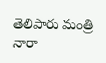తెలిపారు మంత్రి నారా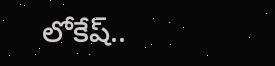లోకేష్‌..